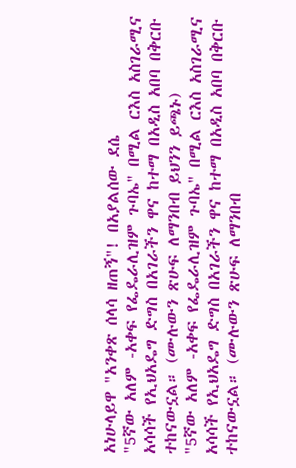አነሁላይዋ "አንቀጽ ሰላሳ ዘጠኝ"! በአያልሰው ደሴ
"5ኛው አለም -አቀፍ የፌዴራሊዝም ጉባኤ" በሚል ርእስ አስገራሚና አሳሳች የኢህአዴግ ድግስ በአገራችን ዋና ከተማ በአዲስ አበባ በቅርቡ ተከናውኗል። (ሙሉውን ጽሁፍ ለማንበብ ይህንን ይጫኑ)
"5ኛው አለም -አቀፍ የፌዴራሊዝም ጉባኤ" በሚል ርእስ አስገራሚና አሳሳች የኢህአዴግ ድግስ በአገራችን ዋና ከተማ በአዲስ አበባ በቅርቡ ተከናውኗል። (ሙሉውን ጽሁፍ ለማንበብ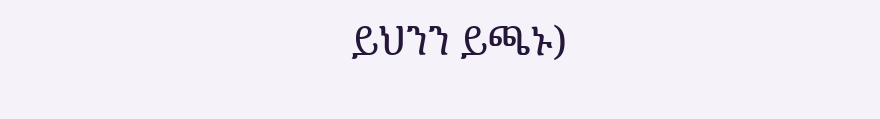ይህንን ይጫኑ)